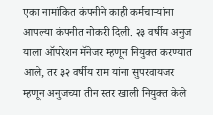एका नामांकित कंपनीने काही कर्मचाऱ्यांना आपल्या कंपनीत नोकरी दिली. २३ वर्षीय अनुज याला ऑपरेशन मॅनेजर म्हणून नियुक्त करण्यात आले, तर ३२ वर्षीय राम यांना सुपरवायजर म्हणून अनुजच्या तीन स्तर खाली नियुक्त केले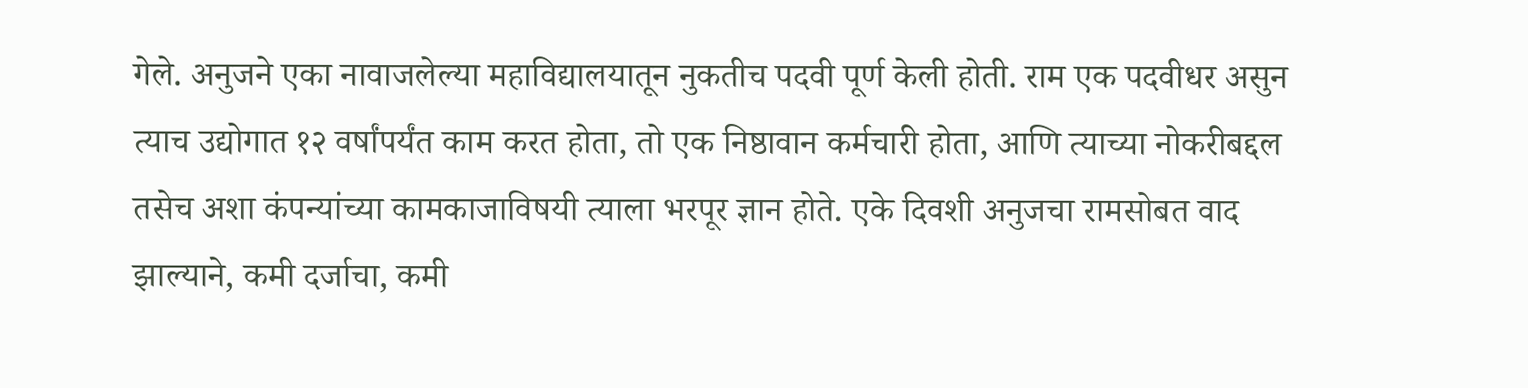गेले. अनुजने एका नावाजलेल्या महाविद्यालयातून नुकतीच पदवी पूर्ण केली होती. राम एक पदवीधर असुन त्याच उद्योगात १२ वर्षांपर्यंत काम करत होता, तो एक निष्ठावान कर्मचारी होता, आणि त्याच्या नोकरीबद्दल तसेच अशा कंपन्यांच्या कामकाजाविषयी त्याला भरपूर ज्ञान होते. एके दिवशी अनुजचा रामसोबत वाद झाल्याने, कमी दर्जाचा, कमी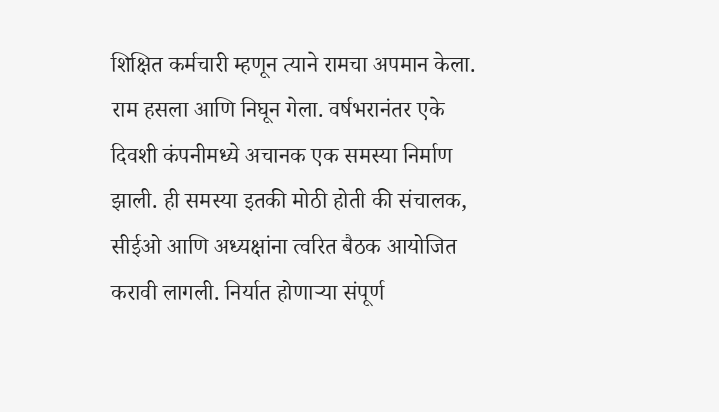शिक्षित कर्मचारी म्हणून त्याने रामचा अपमान केला. राम हसला आणि निघून गेला. वर्षभरानंतर एके दिवशी कंपनीमध्ये अचानक एक समस्या निर्माण झाली. ही समस्या इतकी मोठी होती की संचालक, सीईओ आणि अध्यक्षांना त्वरित बैठक आयोजित करावी लागली. निर्यात होणाऱ्या संपूर्ण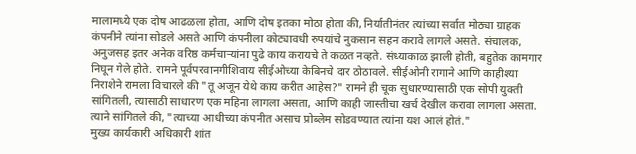मालामध्ये एक दोष आढळला होता, आणि दोष इतका मोठा होता की, निर्यातीनंतर त्यांच्या सर्वात मोठ्या ग्राहक कंपनीने त्यांना सोडले असते आणि कंपनीला कोट्यावधी रुपयांचे नुकसान सहन करावे लागले असते. संचालक, अनुजसह इतर अनेक वरिष्ठ कर्मचाऱ्यांना पुढे काय करायचे ते कळत नव्हते. संध्याकाळ झाली होती, बहुतेक कामगार निघून गेले होते. रामने पूर्वपरवानगीशिवाय सीईओच्या केबिनचे दार ठोठावले. सीईओनी रागाने आणि काहीश्या निराशेने रामला विचारले की "तू अजून येथे काय करीत आहेस?" रामने ही चूक सुधारण्यासाठी एक सोपी युक्ती सांगितली, त्यासाठी साधारण एक महिना लागला असता, आणि काही जास्तीचा खर्च देखील करावा लागला असता. त्याने सांगितले की, "त्याच्या आधीच्या कंपनीत असाच प्रोब्लेम सोडवण्यात त्यांना यश आलं होतं."
मुख्य कार्यकारी अधिकारी शांत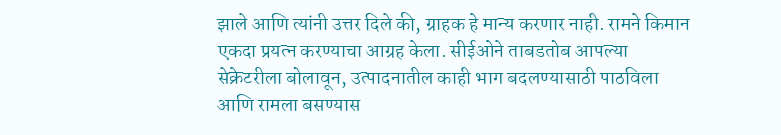झाले आणि त्यांनी उत्तर दिले की, ग्राहक हे मान्य करणार नाही. रामने किमान एकदा प्रयत्न करण्याचा आग्रह केला. सीईओने ताबडतोब आपल्या सेक्रेटरीला बोलावून, उत्पादनातील काही भाग बदलण्यासाठी पाठविला आणि रामला बसण्यास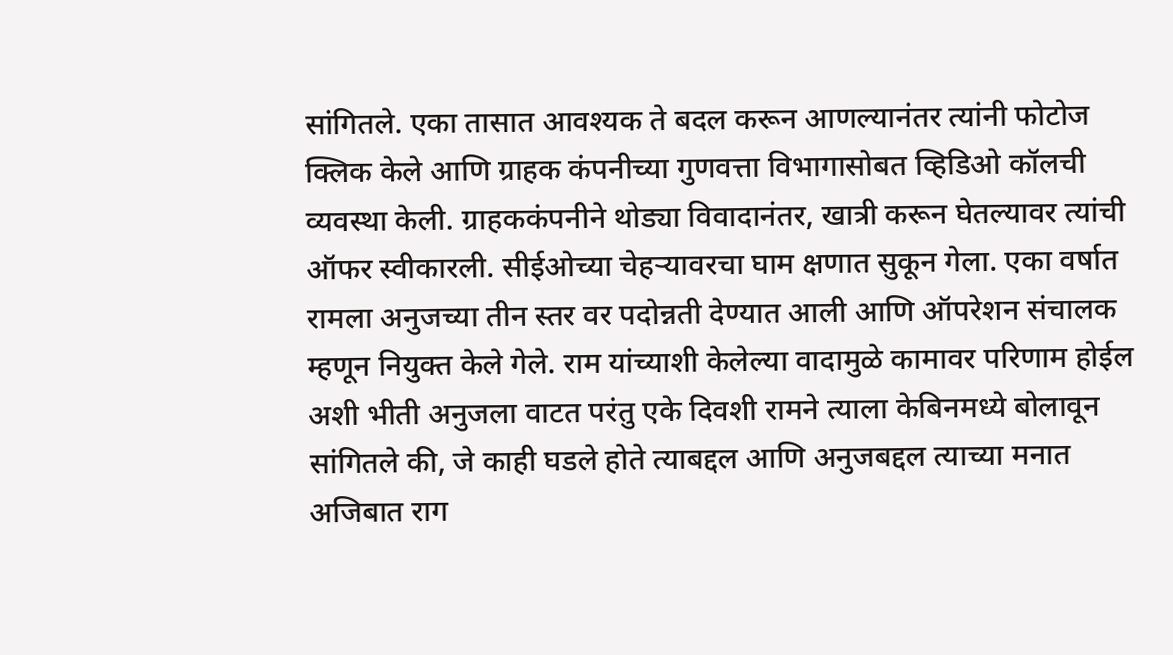सांगितले. एका तासात आवश्यक ते बदल करून आणल्यानंतर त्यांनी फोटोज क्लिक केले आणि ग्राहक कंपनीच्या गुणवत्ता विभागासोबत व्हिडिओ कॉलची व्यवस्था केली. ग्राहककंपनीने थोड्या विवादानंतर, खात्री करून घेतल्यावर त्यांची ऑफर स्वीकारली. सीईओच्या चेहऱ्यावरचा घाम क्षणात सुकून गेला. एका वर्षात रामला अनुजच्या तीन स्तर वर पदोन्नती देण्यात आली आणि ऑपरेशन संचालक म्हणून नियुक्त केले गेले. राम यांच्याशी केलेल्या वादामुळे कामावर परिणाम होईल अशी भीती अनुजला वाटत परंतु एके दिवशी रामने त्याला केबिनमध्ये बोलावून सांगितले की, जे काही घडले होते त्याबद्दल आणि अनुजबद्दल त्याच्या मनात अजिबात राग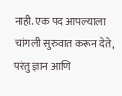नाही. एक पद आपल्याला चांगली सुरुवात करून देते, परंतु ज्ञान आणि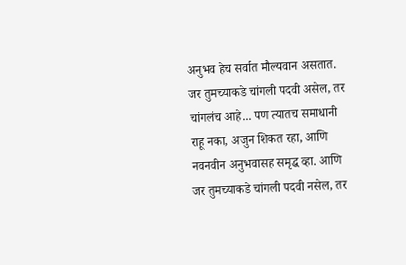अनुभव हेच सर्वात मौल्यवान असतात. जर तुमच्याकडे चांगली पदवी असेल, तर चांगलंच आहे... पण त्यातच समाधानी राहू नका, अजुन शिकत रहा, आणि नवनवीन अनुभवासह समृद्ध व्हा. आणि जर तुमच्याकडे चांगली पदवी नसेल, तर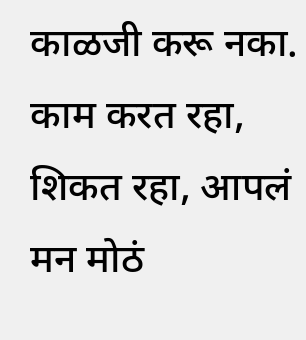काळजी करू नका. काम करत रहा, शिकत रहा, आपलं मन मोठं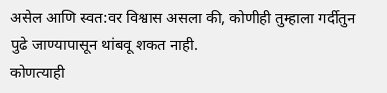असेल आणि स्वत:वर विश्वास असला की, कोणीही तुम्हाला गर्दीतुन पुढे जाण्यापासून थांबवू शकत नाही.
कोणत्याही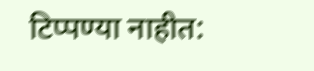टिप्पण्या नाहीत: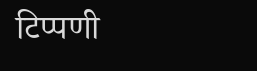टिप्पणी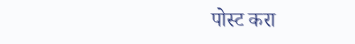पोस्ट करा